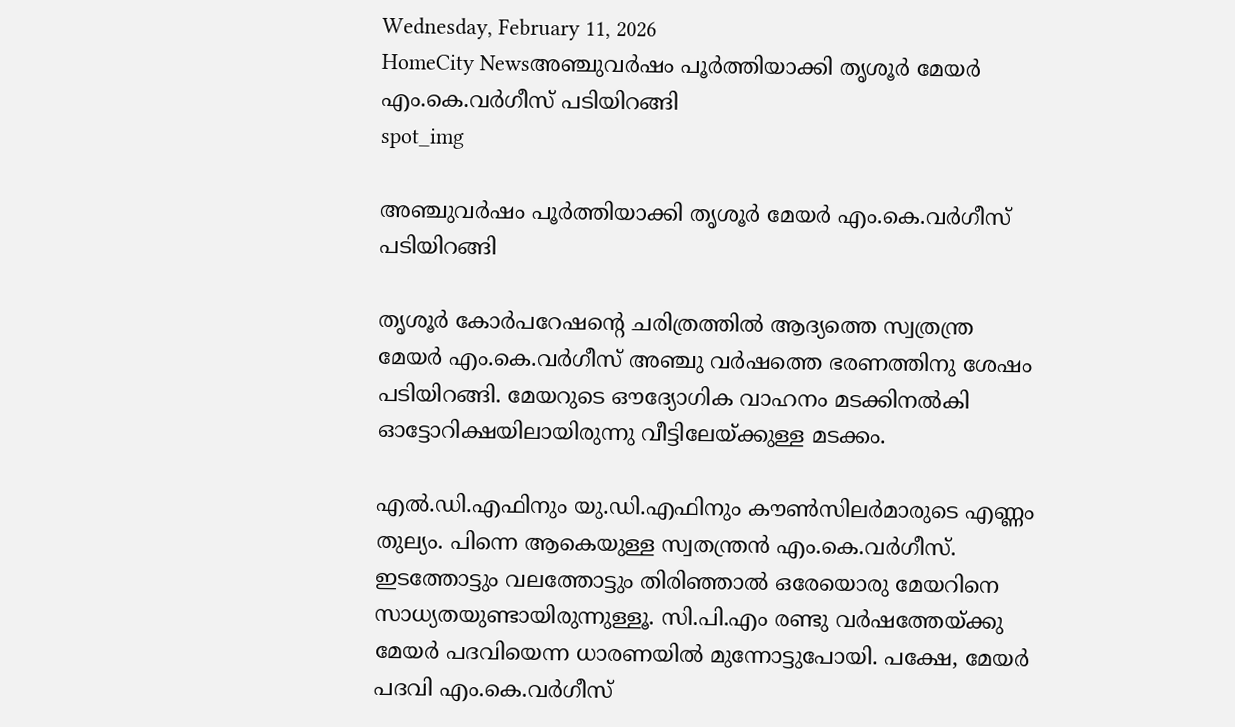Wednesday, February 11, 2026
HomeCity Newsഅഞ്ചുവർഷം പൂർത്തിയാക്കി തൃശൂർ മേയർ എം.കെ.വർഗീസ് പടിയിറങ്ങി
spot_img

അഞ്ചുവർഷം പൂർത്തിയാക്കി തൃശൂർ മേയർ എം.കെ.വർഗീസ് പടിയിറങ്ങി

തൃശൂർ കോർപറേഷൻ്റെ ചരിത്രത്തിൽ ആദ്യത്തെ സ്വത്രന്ത്ര മേയർ എം.കെ.വർഗീസ് അഞ്ചു വർഷത്തെ ഭരണത്തിനു ശേഷം പടിയിറങ്ങി. മേയറുടെ ഔദ്യോഗിക വാഹനം മടക്കിനൽകി ഓട്ടോറിക്ഷയിലായിരുന്നു വീട്ടിലേയ്ക്കുള്ള മടക്കം.

എൽ.ഡി.എഫിനും യു.ഡി.എഫിനും കൗൺസിലർമാരുടെ എണ്ണം തുല്യം. പിന്നെ ആകെയുള്ള സ്വതന്ത്രൻ എം.കെ.വർഗീസ്. ഇടത്തോട്ടും വലത്തോട്ടും തിരിഞ്ഞാൽ ഒരേയൊരു മേയറിനെ സാധ്യതയുണ്ടായിരുന്നുള്ളൂ. സി.പി.എം രണ്ടു വർഷത്തേയ്ക്കു മേയർ പദവിയെന്ന ധാരണയിൽ മുന്നോട്ടുപോയി. പക്ഷേ, മേയർ പദവി എം.കെ.വർഗീസ്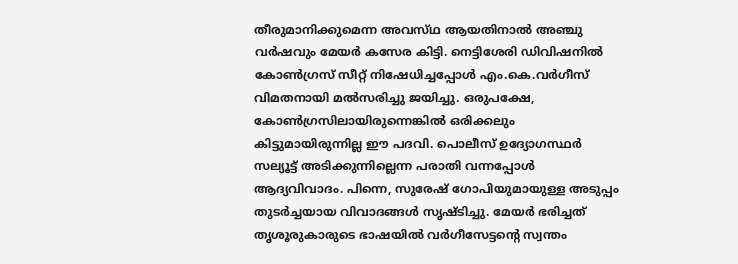തീരുമാനിക്കുമെന്ന അവസ്‌ഥ ആയതിനാൽ അഞ്ചു വർഷവും മേയർ കസേര കിട്ടി. നെട്ടിശേരി ഡിവിഷനിൽ കോൺഗ്രസ് സീറ്റ് നിഷേധിച്ചപ്പോൾ എം.കെ.വർഗീസ് വിമതനായി മൽസരിച്ചു ജയിച്ചു. ഒരുപക്ഷേ, കോൺഗ്രസിലായിരുന്നെങ്കിൽ ഒരിക്കലും കിട്ടുമായിരുന്നില്ല ഈ പദവി. പൊലീസ് ഉദ്യോഗസ്ഥർ സല്യൂട്ട് അടിക്കുന്നില്ലെന്ന പരാതി വന്നപ്പോൾ ആദ്യവിവാദം. പിന്നെ, സുരേഷ് ഗോപിയുമായുള്ള അടുപ്പം തുടർച്ചയായ വിവാദങ്ങൾ സൃഷ്ടിച്ചു. മേയർ ഭരിച്ചത് തൃശൂരുകാരുടെ ഭാഷയിൽ വർഗീസേട്ടന്റെ സ്വന്തം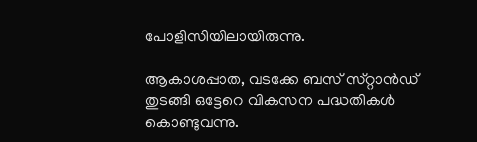പോളിസിയിലായിരുന്നു.

ആകാശപ്പാത, വടക്കേ ബസ് സ്‌റ്റാൻഡ് തുടങ്ങി ഒട്ടേറെ വികസന പദ്ധതികൾ കൊണ്ടുവന്നു.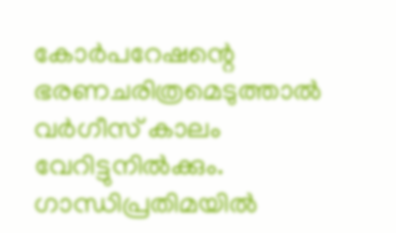കോർപറേഷന്റെ ഭരണചരിത്രമെടുത്താൽ വർഗീസ് കാലം വേറിട്ടുനിൽക്കും. ഗാന്ധിപ്രതിമയിൽ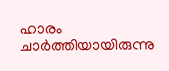ഹാരം ചാർത്തിയായിരുന്നു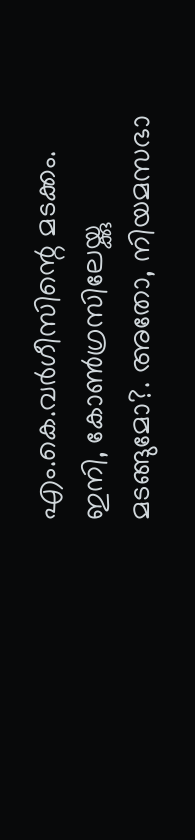എം.കെ.വർഗീസിന്റെ മടക്കം. ഇനി, കോൺഗ്രസിലേയ്ക്കു മടങ്ങുമോ?. അതോ, നിയമസഭാ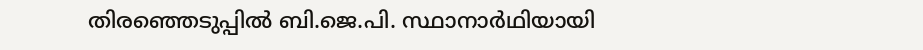തിരഞ്ഞെടുപ്പിൽ ബി.ജെ.പി. സ്ഥാനാർഥിയായി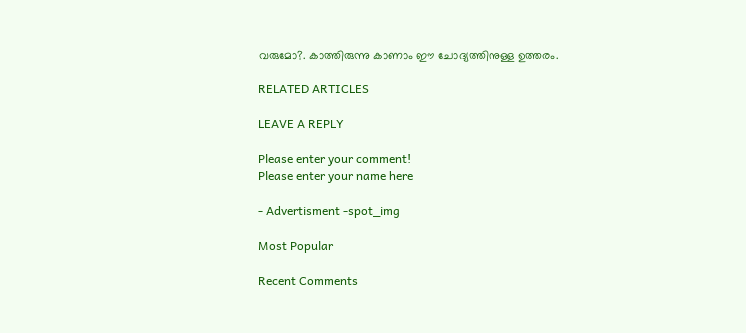വരുമോ?. കാത്തിരുന്നു കാണാം ഈ ചോദ്യത്തിനുള്ള ഉത്തരം.

RELATED ARTICLES

LEAVE A REPLY

Please enter your comment!
Please enter your name here

- Advertisment -spot_img

Most Popular

Recent Comments